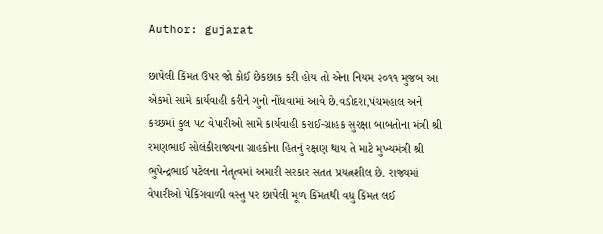Author: gujarat

છાપેલી કિંમત ઉપર જો કોઈ છેકછાક કરી હોય તો એના નિયમ ૨૦૧૧ મુજબ આ એકમો સામે કાર્યવાહી કરીને ગુનો નોંધવામાં આવે છે.વડોદરા,પંચમહાલ અને કચ્છમાં કુલ ૫૮ વેપારીઓ સામે કાર્યવાહી કરાઈ-ગ્રાહક સુરક્ષા બાબતોના મંત્રી શ્રી રમણભાઈ સોલંકીરાજ્યના ગ્રાહકોના હિતનું રક્ષણ થાય તે માટે મુખ્યમંત્રી શ્રી ભુપેન્દ્રભાઈ પટેલના નેતૃત્વમાં અમારી સરકાર સતત પ્રયત્નશીલ છે. રાજ્યમાં વેપારીઓ પેકિંગવાળી વસ્તુ પર છાપેલી મૂળ કિંમતથી વધુ કિંમત લ‌ઈ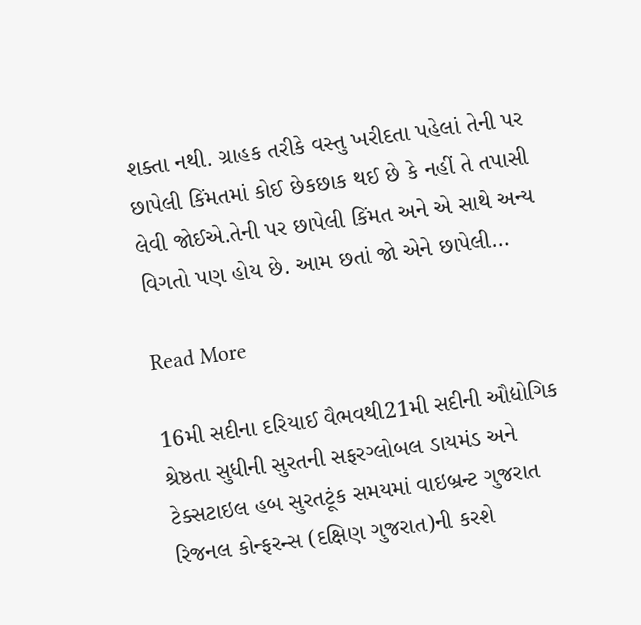શક્તા નથી. ગ્રાહક તરીકે વસ્તુ ખરીદતા પહેલાં તેની પર છાપેલી કિંમતમાં કોઈ છેકછાક થ‌ઈ છે કે નહીં તે તપાસી લેવી જોઈએ.તેની પર છાપેલી કિંમત અને એ સાથે અન્ય વિગતો પણ હોય છે. આમ છતાં જો એને છાપેલી…

Read More

16મી સદીના દરિયાઈ વૈભવથી21મી સદીની ઔદ્યોગિક શ્રેષ્ઠતા સુધીની સુરતની સફરગ્લોબલ ડાયમંડ અને ટેક્સટાઇલ હબ સુરતટૂંક સમયમાં વાઇબ્રન્ટ ગુજરાત રિજનલ કોન્ફરન્સ (દક્ષિણ ગુજરાત)ની કરશે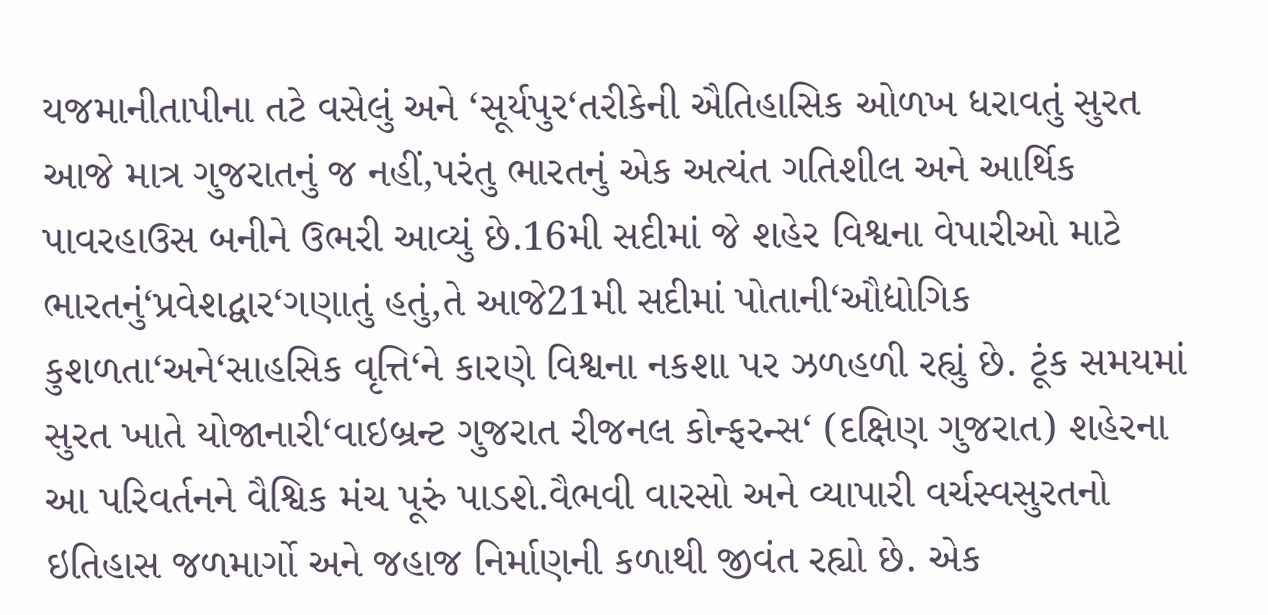યજમાનીતાપીના તટે વસેલું અને ‘સૂર્યપુર‘તરીકેની ઐતિહાસિક ઓળખ ધરાવતું સુરત આજે માત્ર ગુજરાતનું જ નહીં,પરંતુ ભારતનું એક અત્યંત ગતિશીલ અને આર્થિક પાવરહાઉસ બનીને ઉભરી આવ્યું છે.16મી સદીમાં જે શહેર વિશ્વના વેપારીઓ માટે ભારતનું‘પ્રવેશદ્વાર‘ગણાતું હતું,તે આજે21મી સદીમાં પોતાની‘ઔદ્યોગિક કુશળતા‘અને‘સાહસિક વૃત્તિ‘ને કારણે વિશ્વના નકશા પર ઝળહળી રહ્યું છે. ટૂંક સમયમાં સુરત ખાતે યોજાનારી‘વાઇબ્રન્ટ ગુજરાત રીજનલ કોન્ફરન્સ‘ (દક્ષિણ ગુજરાત) શહેરના આ પરિવર્તનને વૈશ્વિક મંચ પૂરું પાડશે.વૈભવી વારસો અને વ્યાપારી વર્ચસ્વસુરતનો ઇતિહાસ જળમાર્ગો અને જહાજ નિર્માણની કળાથી જીવંત રહ્યો છે. એક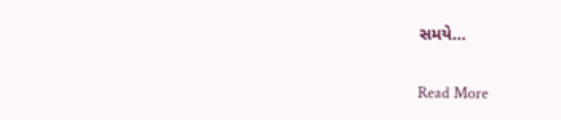સમયે…

Read More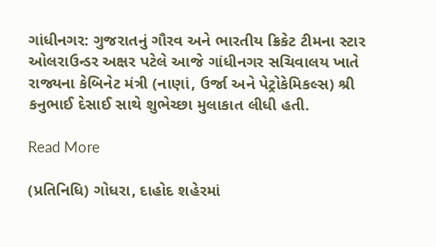ગાંધીનગર: ગુજરાતનું ગૌરવ અને ભારતીય ક્રિકેટ ટીમના સ્ટાર ઓલરાઉન્ડર અક્ષર પટેલે આજે ગાંધીનગર સચિવાલય ખાતે રાજ્યના કેબિનેટ મંત્રી (નાણાં, ઉર્જા અને પેટ્રોકેમિકલ્સ) શ્રી કનુભાઈ દેસાઈ સાથે શુભેચ્છા મુલાકાત લીધી હતી.

Read More

(પ્રતિનિધિ) ગોધરા, દાહોદ શહેરમાં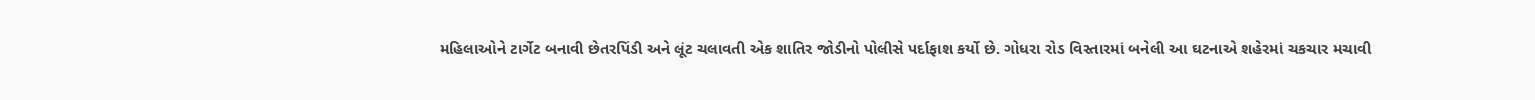મહિલાઓને ટાર્ગેટ બનાવી છેતરપિંડી અને લૂંટ ચલાવતી એક શાતિર જોડીનો પોલીસે પર્દાફાશ કર્યો છે. ગોધરા રોડ વિસ્તારમાં બનેલી આ ઘટનાએ શહેરમાં ચકચાર મચાવી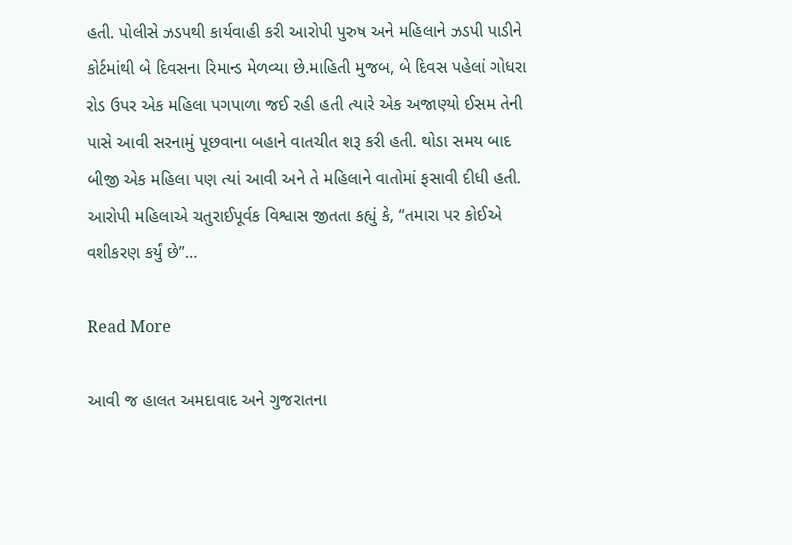હતી. પોલીસે ઝડપથી કાર્યવાહી કરી આરોપી પુરુષ અને મહિલાને ઝડપી પાડીને કોર્ટમાંથી બે દિવસના રિમાન્ડ મેળવ્યા છે.માહિતી મુજબ, બે દિવસ પહેલાં ગોધરા રોડ ઉપર એક મહિલા પગપાળા જઈ રહી હતી ત્યારે એક અજાણ્યો ઈસમ તેની પાસે આવી સરનામું પૂછવાના બહાને વાતચીત શરૂ કરી હતી. થોડા સમય બાદ બીજી એક મહિલા પણ ત્યાં આવી અને તે મહિલાને વાતોમાં ફસાવી દીધી હતી. આરોપી મહિલાએ ચતુરાઈપૂર્વક વિશ્વાસ જીતતા કહ્યું કે, “તમારા પર કોઈએ વશીકરણ કર્યું છે”…

Read More

આવી જ હાલત અમદાવાદ અને ગુજરાતના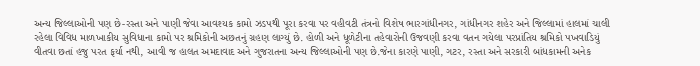અન્ય જિલ્લાઓની પણ છે-રસ્તા અને પાણી જેવા આવશ્યક કામો ઝડપથી પૂરા કરવા પર વહીવટી તંત્રનો વિશેષ ભારગાંધીનગર, ગાંધીનગર શહેર અને જિલ્લામાં હાલમાં ચાલી રહેલા વિવિધ માળખાકીય સુવિધાના કામો પર શ્રમિકોની અછતનું ગ્રહણ લાગ્યું છે. હોળી અને ધૂળેટીના તહેવારોની ઉજવણી કરવા વતન ગયેલા પરપ્રાંતિય શ્રમિકો પખવાડિયું વીતવા છતાં હજુ પરત ફર્યા નથી, આવી જ હાલત અમદાવાદ અને ગુજરાતના અન્ય જિલ્લાઓની પણ છે.જેના કારણે પાણી, ગટર, રસ્તા અને સરકારી બાંધકામની અનેક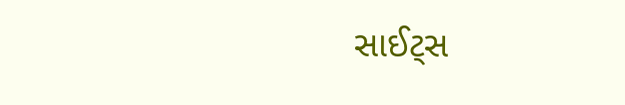સાઈટ્‌સ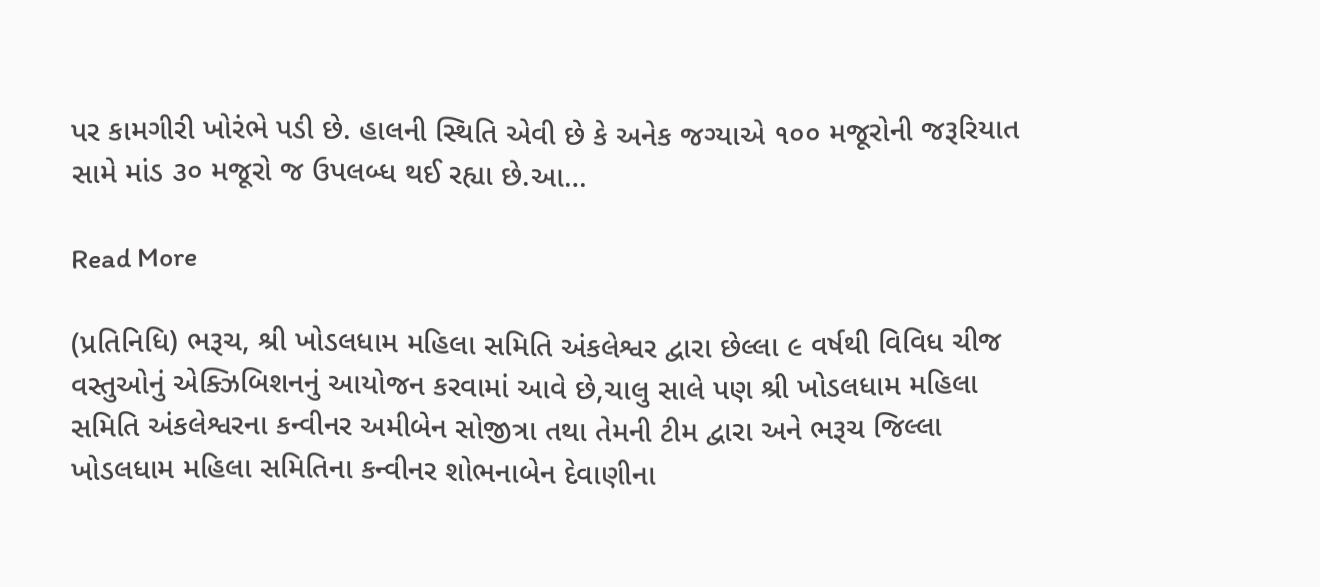પર કામગીરી ખોરંભે પડી છે. હાલની સ્થિતિ એવી છે કે અનેક જગ્યાએ ૧૦૦ મજૂરોની જરૂરિયાત સામે માંડ ૩૦ મજૂરો જ ઉપલબ્ધ થઈ રહ્યા છે.આ…

Read More

(પ્રતિનિધિ) ભરૂચ, શ્રી ખોડલધામ મહિલા સમિતિ અંકલેશ્વર દ્વારા છેલ્લા ૯ વર્ષથી વિવિધ ચીજ વસ્તુઓનું એક્ઝિબિશનનું આયોજન કરવામાં આવે છે,ચાલુ સાલે પણ શ્રી ખોડલધામ મહિલા સમિતિ અંકલેશ્વરના કન્વીનર અમીબેન સોજીત્રા તથા તેમની ટીમ દ્વારા અને ભરૂચ જિલ્લા ખોડલધામ મહિલા સમિતિના કન્વીનર શોભનાબેન દેવાણીના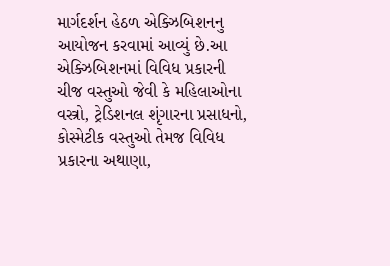માર્ગદર્શન હેઠળ એક્ઝિબિશનનુ આયોજન કરવામાં આવ્યું છે.આ એક્ઝિબિશનમાં વિવિધ પ્રકારની ચીજ વસ્તુઓ જેવી કે મહિલાઓના વસ્ત્રો, ટ્રેડિશનલ શૃંગારના પ્રસાધનો, કોસ્મેટીક વસ્તુઓ તેમજ વિવિધ પ્રકારના અથાણા,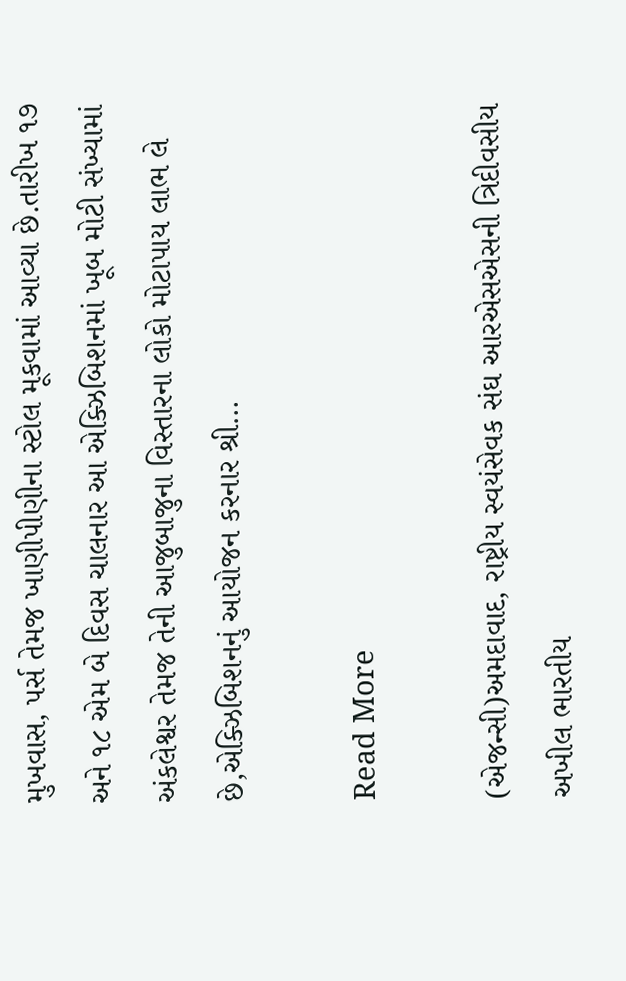મુખવાસ, પર્સ તેમજ ખાણીપીણીના સ્ટોલ મૂકવામાં આવ્યા છે.તારીખ ૧૭ અને ૧૮ એમ બે દિવસ ચાલનાર આ એક્ઝિબિશનમાં ખૂબ મોટી સંખ્યામાં અંકલેશ્વર તેમજ તેની આજુબાજુના વિસ્તારના લોકો મોટાપાય લાભ લે છે,એક્ઝિબિશનનું આયોજન કરનાર શ્રી…

Read More

(એજન્સી)અમદાવાદ, રાષ્ટ્રીય સ્વયંસેવક સંઘ આરએસએસની ત્રિદીવસીય અખીલ ભારતીય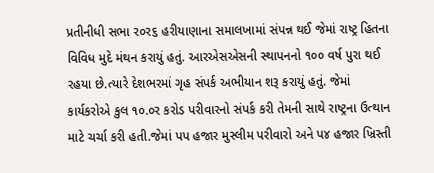પ્રતીનીધી સભા ર૦ર૬ હરીયાણાના સમાલખામાં સંપન્ન થઈ જેમાં રાષ્ટ્ર હિતના વિવિધ મુદે મંથન કરાયું હતું. આરએસએસની સ્થાપનનો ૧૦૦ વર્ષ પુરા થઈ રહયા છે.ત્યારે દેશભરમાં ગૃહ સંપર્ક અભીયાન શરૂ કરાયું હતું. જેમાં કાર્યકરોએ કુલ ૧૦.૦ર કરોડ પરીવારનો સંપર્ક કરી તેમની સાથે રાષ્ટ્રના ઉત્થાન માટે ચર્ચા કરી હતી.જેમાં પપ હજાર મુસ્લીમ પરીવારો અને પ૪ હજાર ખ્રિસ્તી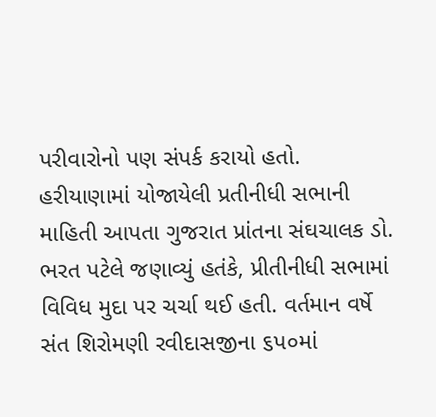પરીવારોનો પણ સંપર્ક કરાયો હતો. હરીયાણામાં યોજાયેલી પ્રતીનીધી સભાની માહિતી આપતા ગુજરાત પ્રાંતના સંઘચાલક ડો. ભરત પટેલે જણાવ્યું હતંકે, પ્રીતીનીધી સભામાં વિવિધ મુદા પર ચર્ચા થઈ હતી. વર્તમાન વર્ષે સંત શિરોમણી રવીદાસજીના ૬પ૦માં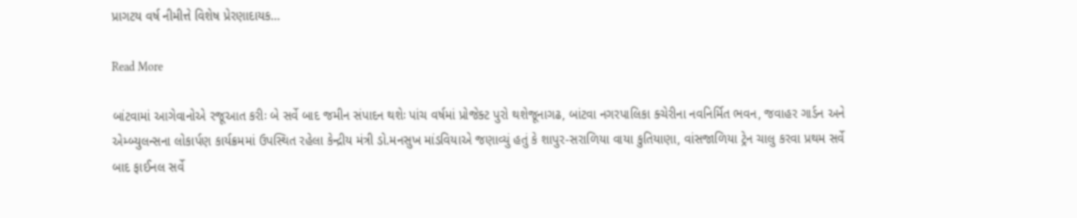પ્રાગટય વર્ષ નીમીત્તે વિશેષ પ્રેરણાદાયક…

Read More

બાંટવામાં આગેવાનોએ રજૂઆત કરીઃ બે સર્વે બાદ જમીન સંપાદન થશેઃ પાંચ વર્ષમાં પ્રોજેક્ટ પુરો થશેજૂનાગઢ, બાંટવા નગરપાલિકા ક્ચેરીના નવનિર્મિત ભવન, જવાહર ગાર્ડન અને એમ્બ્યુલન્સના લોકાર્પણ કાર્યક્રમમાં ઉપસ્થિત રહેલા કેન્દ્રીય મંત્રી ડો.મનસુખ માંડવિયાએ જણાવ્યું હતું કે શાપુર-સરાળિયા વાયા કુતિયાણા, વાંસજાળિયા ટ્રેન ચાલુ કરવા પ્રથમ સર્વે બાદ ફાઈનલ સર્વે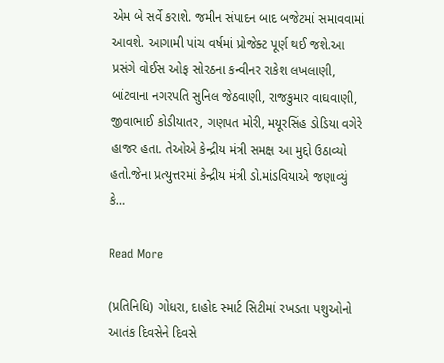એમ બે સર્વે કરાશે. જમીન સંપાદન બાદ બજેટમાં સમાવવામાં આવશે. આગામી પાંચ વર્ષમાં પ્રોજેક્ટ પૂર્ણ થઈ જશે.આ પ્રસંગે વોઈસ ઓફ સોરઠના કન્વીનર રાકેશ લખલાણી, બાંટવાના નગરપતિ સુનિલ જેઠવાણી, રાજકુમાર વાઘવાણી, જીવાભાઈ કોડીયાતર, ગણપત મોરી, મયૂરસિંહ ડોડિયા વગેરે હાજર હતા. તેઓએ કેન્દ્રીય મંત્રી સમક્ષ આ મુદ્દો ઉઠાવ્યો હતો.જેના પ્રત્યુત્તરમાં કેન્દ્રીય મંત્રી ડો.માંડવિયાએ જણાવ્યું કે…

Read More

(પ્રતિનિધિ) ગોધરા, દાહોદ સ્માર્ટ સિટીમાં રખડતા પશુઓનો આતંક દિવસેને દિવસે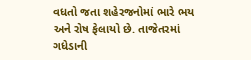વધતો જતા શહેરજનોમાં ભારે ભય અને રોષ ફેલાયો છે. તાજેતરમાં ગધેડાની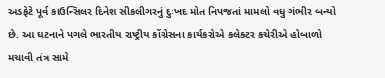અડફેટે પૂર્વ કાઉન્સિલર દિનેશ સીકલીગરનું દુઃખદ મોત નિપજતાં મામલો વધુ ગંભીર બન્યો છે. આ ઘટનાને પગલે ભારતીય રાષ્ટ્રીય કોંગ્રેસના કાર્યકરોએ કલેક્ટર કચેરીએ હોબાળો મચાવી તંત્ર સામે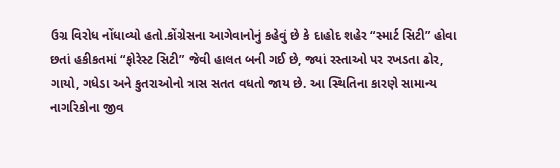ઉગ્ર વિરોધ નોંધાવ્યો હતો.કોંગ્રેસના આગેવાનોનું કહેવું છે કે દાહોદ શહેર “સ્માર્ટ સિટી” હોવા છતાં હકીકતમાં “ફોરેસ્ટ સિટી” જેવી હાલત બની ગઈ છે, જ્યાં રસ્તાઓ પર રખડતા ઢોર, ગાયો, ગધેડા અને કુતરાઓનો ત્રાસ સતત વધતો જાય છે. આ સ્થિતિના કારણે સામાન્ય નાગરિકોના જીવ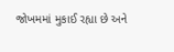જોખમમાં મુકાઈ રહ્યા છે અને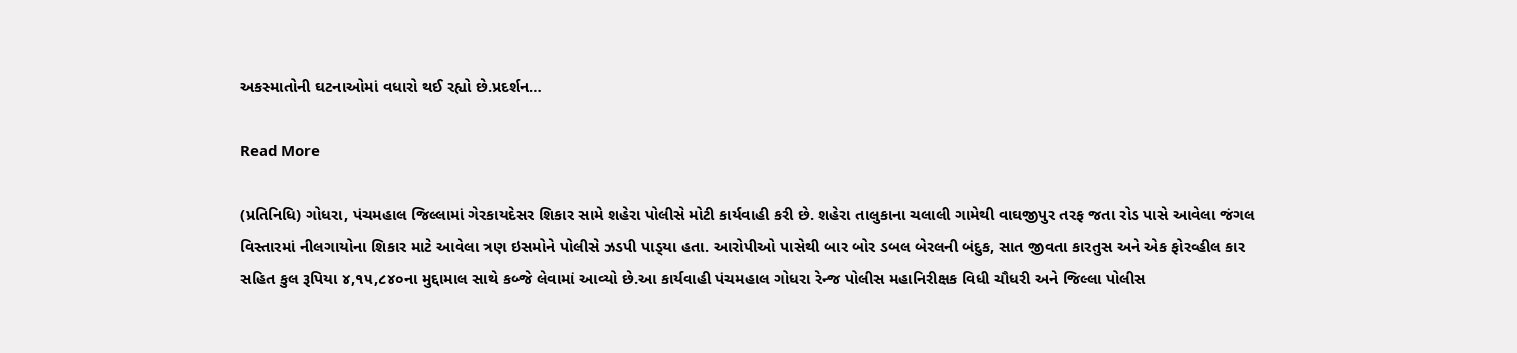અકસ્માતોની ઘટનાઓમાં વધારો થઈ રહ્યો છે.પ્રદર્શન…

Read More

(પ્રતિનિધિ) ગોધરા, પંચમહાલ જિલ્લામાં ગેરકાયદેસર શિકાર સામે શહેરા પોલીસે મોટી કાર્યવાહી કરી છે. શહેરા તાલુકાના ચલાલી ગામેથી વાઘજીપુર તરફ જતા રોડ પાસે આવેલા જંગલ વિસ્તારમાં નીલગાયોના શિકાર માટે આવેલા ત્રણ ઇસમોને પોલીસે ઝડપી પાડ્‌યા હતા. આરોપીઓ પાસેથી બાર બોર ડબલ બેરલની બંદુક, સાત જીવતા કારતુસ અને એક ફોરવ્હીલ કાર સહિત કુલ રૂપિયા ૪,૧૫,૮૪૦ના મુદ્દામાલ સાથે કબ્જે લેવામાં આવ્યો છે.આ કાર્યવાહી પંચમહાલ ગોધરા રેન્જ પોલીસ મહાનિરીક્ષક વિધી ચૌધરી અને જિલ્લા પોલીસ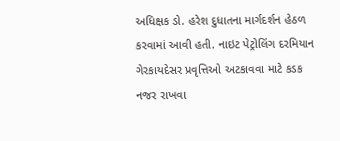અધિક્ષક ડો. હરેશ દુધાતના માર્ગદર્શન હેઠળ કરવામાં આવી હતી. નાઇટ પેટ્રોલિંગ દરમિયાન ગેરકાયદેસર પ્રવૃત્તિઓ અટકાવવા માટે કડક નજર રાખવા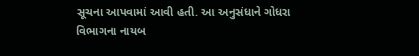સૂચના આપવામાં આવી હતી. આ અનુસંધાને ગોધરા વિભાગના નાયબ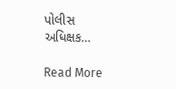પોલીસ અધિક્ષક…

Read More